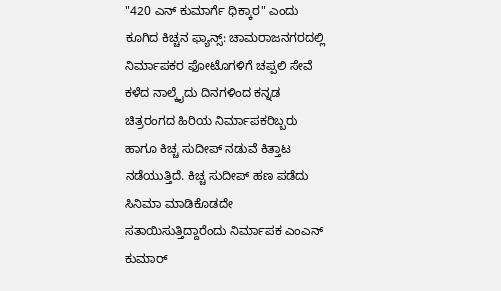"420 ಎನ್ ಕುಮಾರ್ಗೆ ಧಿಕ್ಕಾರ" ಎಂದು ಕೂಗಿದ ಕಿಚ್ಚನ ಫ್ಯಾನ್ಸ್: ಚಾಮರಾಜನಗರದಲ್ಲಿ ನಿರ್ಮಾಪಕರ ಫೋಟೊಗಳಿಗೆ ಚಪ್ಪಲಿ ಸೇವೆ
ಕಳೆದ ನಾಲ್ಕೈದು ದಿನಗಳಿಂದ ಕನ್ನಡ ಚಿತ್ರರಂಗದ ಹಿರಿಯ ನಿರ್ಮಾಪಕರಿಬ್ಬರು ಹಾಗೂ ಕಿಚ್ಚ ಸುದೀಪ್ ನಡುವೆ ಕಿತ್ತಾಟ ನಡೆಯುತ್ತಿದೆ. ಕಿಚ್ಚ ಸುದೀಪ್ ಹಣ ಪಡೆದು ಸಿನಿಮಾ ಮಾಡಿಕೊಡದೇ ಸತಾಯಿಸುತ್ತಿದ್ದಾರೆಂದು ನಿರ್ಮಾಪಕ ಎಂಎನ್ ಕುಮಾರ್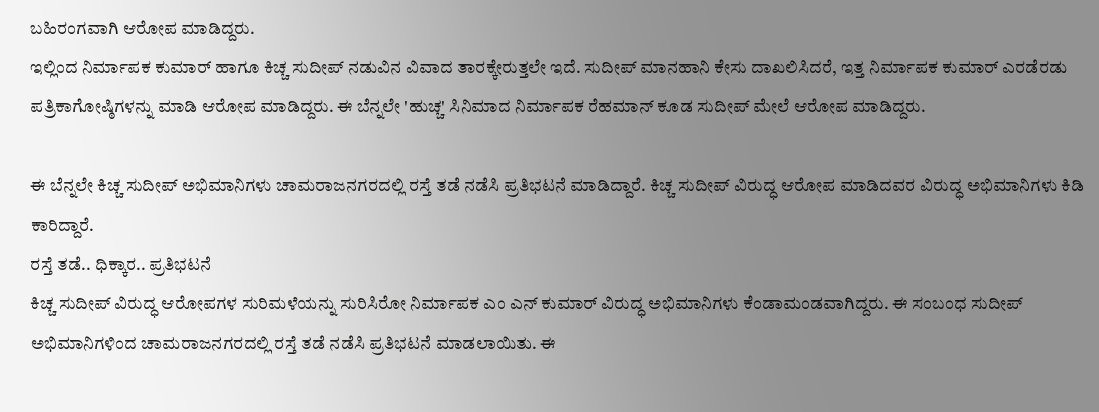ಬಹಿರಂಗವಾಗಿ ಆರೋಪ ಮಾಡಿದ್ದರು.
ಇಲ್ಲಿಂದ ನಿರ್ಮಾಪಕ ಕುಮಾರ್ ಹಾಗೂ ಕಿಚ್ಚ ಸುದೀಪ್ ನಡುವಿನ ವಿವಾದ ತಾರಕ್ಕೇರುತ್ತಲೇ ಇದೆ. ಸುದೀಪ್ ಮಾನಹಾನಿ ಕೇಸು ದಾಖಲಿಸಿದರೆ, ಇತ್ತ ನಿರ್ಮಾಪಕ ಕುಮಾರ್ ಎರಡೆರಡು ಪತ್ರಿಕಾಗೋಷ್ಠಿಗಳನ್ನು ಮಾಡಿ ಆರೋಪ ಮಾಡಿದ್ದರು. ಈ ಬೆನ್ನಲೇ 'ಹುಚ್ಚ' ಸಿನಿಮಾದ ನಿರ್ಮಾಪಕ ರೆಹಮಾನ್ ಕೂಡ ಸುದೀಪ್ ಮೇಲೆ ಆರೋಪ ಮಾಡಿದ್ದರು.

ಈ ಬೆನ್ನಲೇ ಕಿಚ್ಚ ಸುದೀಪ್ ಅಭಿಮಾನಿಗಳು ಚಾಮರಾಜನಗರದಲ್ಲಿ ರಸ್ತೆ ತಡೆ ನಡೆಸಿ ಪ್ರತಿಭಟನೆ ಮಾಡಿದ್ದಾರೆ. ಕಿಚ್ಚ ಸುದೀಪ್ ವಿರುದ್ಧ ಆರೋಪ ಮಾಡಿದವರ ವಿರುದ್ಧ ಅಭಿಮಾನಿಗಳು ಕಿಡಿ ಕಾರಿದ್ದಾರೆ.
ರಸ್ತೆ ತಡೆ.. ಧಿಕ್ಕಾರ.. ಪ್ರತಿಭಟನೆ
ಕಿಚ್ಚ ಸುದೀಪ್ ವಿರುದ್ಧ ಆರೋಪಗಳ ಸುರಿಮಳೆಯನ್ನು ಸುರಿಸಿರೋ ನಿರ್ಮಾಪಕ ಎಂ ಎನ್ ಕುಮಾರ್ ವಿರುದ್ಧ ಅಭಿಮಾನಿಗಳು ಕೆಂಡಾಮಂಡವಾಗಿದ್ದರು. ಈ ಸಂಬಂಧ ಸುದೀಪ್ ಅಭಿಮಾನಿಗಳಿಂದ ಚಾಮರಾಜನಗರದಲ್ಲಿ ರಸ್ತೆ ತಡೆ ನಡೆಸಿ ಪ್ರತಿಭಟನೆ ಮಾಡಲಾಯಿತು. ಈ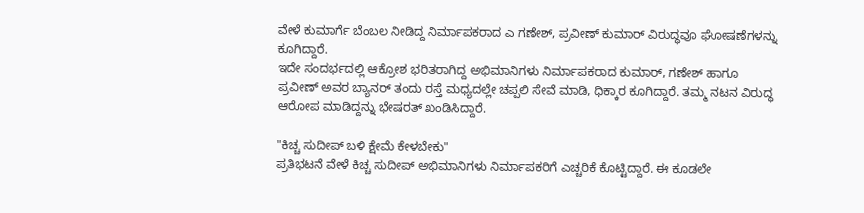ವೇಳೆ ಕುಮಾರ್ಗೆ ಬೆಂಬಲ ನೀಡಿದ್ದ ನಿರ್ಮಾಪಕರಾದ ಎ ಗಣೇಶ್, ಪ್ರವೀಣ್ ಕುಮಾರ್ ವಿರುದ್ಧವೂ ಘೋಷಣೆಗಳನ್ನು ಕೂಗಿದ್ದಾರೆ.
ಇದೇ ಸಂದರ್ಭದಲ್ಲಿ ಆಕ್ರೋಶ ಭರಿತರಾಗಿದ್ದ ಅಭಿಮಾನಿಗಳು ನಿರ್ಮಾಪಕರಾದ ಕುಮಾರ್, ಗಣೇಶ್ ಹಾಗೂ ಪ್ರವೀಣ್ ಅವರ ಬ್ಯಾನರ್ ತಂದು ರಸ್ತೆ ಮಧ್ಯದಲ್ಲೇ ಚಪ್ಪಲಿ ಸೇವೆ ಮಾಡಿ, ಧಿಕ್ಕಾರ ಕೂಗಿದ್ದಾರೆ. ತಮ್ಮ ನಟನ ವಿರುದ್ಧ ಆರೋಪ ಮಾಡಿದ್ದನ್ನು ಭೇಷರತ್ ಖಂಡಿಸಿದ್ದಾರೆ.

"ಕಿಚ್ಚ ಸುದೀಪ್ ಬಳಿ ಕ್ಷೇಮೆ ಕೇಳಬೇಕು"
ಪ್ರತಿಭಟನೆ ವೇಳೆ ಕಿಚ್ಚ ಸುದೀಪ್ ಅಭಿಮಾನಿಗಳು ನಿರ್ಮಾಪಕರಿಗೆ ಎಚ್ಚರಿಕೆ ಕೊಟ್ಟಿದ್ದಾರೆ. ಈ ಕೂಡಲೇ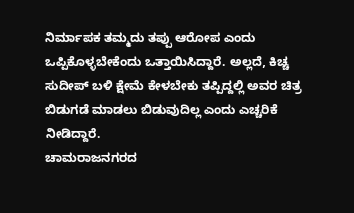ನಿರ್ಮಾಪಕ ತಮ್ಮದು ತಪ್ಪು ಆರೋಪ ಎಂದು ಒಪ್ಪಿಕೊಳ್ಳಬೇಕೆಂದು ಒತ್ತಾಯಿಸಿದ್ದಾರೆ. ಅಲ್ಲದೆ, ಕಿಚ್ಚ ಸುದೀಪ್ ಬಳಿ ಕ್ಷೇಮೆ ಕೇಳಬೇಕು ತಪ್ಪಿದ್ದಲ್ಲಿ ಅವರ ಚಿತ್ರ ಬಿಡುಗಡೆ ಮಾಡಲು ಬಿಡುವುದಿಲ್ಲ ಎಂದು ಎಚ್ಚರಿಕೆ ನೀಡಿದ್ದಾರೆ.
ಚಾಮರಾಜನಗರದ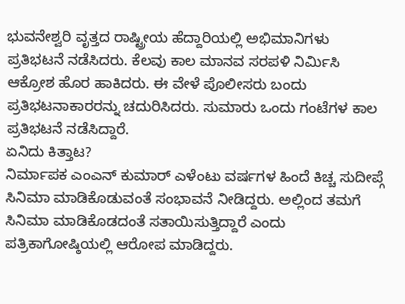ಭುವನೇಶ್ವರಿ ವೃತ್ತದ ರಾಷ್ಟ್ರೀಯ ಹೆದ್ದಾರಿಯಲ್ಲಿ ಅಭಿಮಾನಿಗಳು ಪ್ರತಿಭಟನೆ ನಡೆಸಿದರು. ಕೆಲವು ಕಾಲ ಮಾನವ ಸರಪಳಿ ನಿರ್ಮಿಸಿ ಆಕ್ರೋಶ ಹೊರ ಹಾಕಿದರು. ಈ ವೇಳೆ ಪೊಲೀಸರು ಬಂದು ಪ್ರತಿಭಟನಾಕಾರರನ್ನು ಚದುರಿಸಿದರು. ಸುಮಾರು ಒಂದು ಗಂಟೆಗಳ ಕಾಲ ಪ್ರತಿಭಟನೆ ನಡೆಸಿದ್ದಾರೆ.
ಏನಿದು ಕಿತ್ತಾಟ?
ನಿರ್ಮಾಪಕ ಎಂಎನ್ ಕುಮಾರ್ ಎಳೆಂಟು ವರ್ಷಗಳ ಹಿಂದೆ ಕಿಚ್ಚ ಸುದೀಪ್ಗೆ ಸಿನಿಮಾ ಮಾಡಿಕೊಡುವಂತೆ ಸಂಭಾವನೆ ನೀಡಿದ್ದರು. ಅಲ್ಲಿಂದ ತಮಗೆ ಸಿನಿಮಾ ಮಾಡಿಕೊಡದಂತೆ ಸತಾಯಿಸುತ್ತಿದ್ದಾರೆ ಎಂದು ಪತ್ರಿಕಾಗೋಷ್ಠಿಯಲ್ಲಿ ಆರೋಪ ಮಾಡಿದ್ದರು.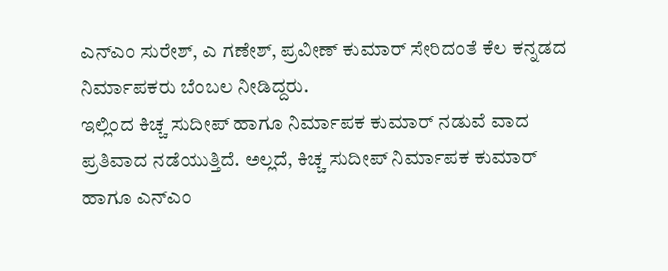ಎನ್ಎಂ ಸುರೇಶ್, ಎ ಗಣೇಶ್, ಪ್ರವೀಣ್ ಕುಮಾರ್ ಸೇರಿದಂತೆ ಕೆಲ ಕನ್ನಡದ ನಿರ್ಮಾಪಕರು ಬೆಂಬಲ ನೀಡಿದ್ದರು.
ಇಲ್ಲಿಂದ ಕಿಚ್ಚ ಸುದೀಪ್ ಹಾಗೂ ನಿರ್ಮಾಪಕ ಕುಮಾರ್ ನಡುವೆ ವಾದ ಪ್ರತಿವಾದ ನಡೆಯುತ್ತಿದೆ. ಅಲ್ಲದೆ, ಕಿಚ್ಚ ಸುದೀಪ್ ನಿರ್ಮಾಪಕ ಕುಮಾರ್ ಹಾಗೂ ಎನ್ಎಂ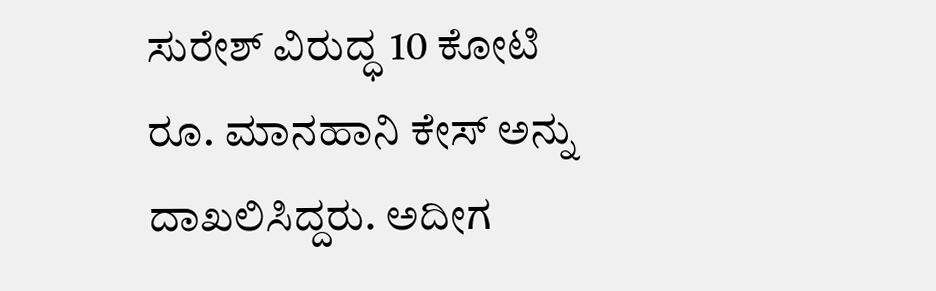ಸುರೇಶ್ ವಿರುದ್ಧ 10 ಕೋಟಿ ರೂ. ಮಾನಹಾನಿ ಕೇಸ್ ಅನ್ನು ದಾಖಲಿಸಿದ್ದರು. ಅದೀಗ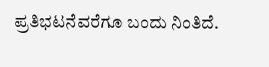ಪ್ರತಿಭಟನೆವರೆಗೂ ಬಂದು ನಿಂತಿದೆ.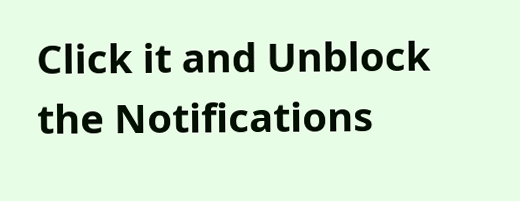Click it and Unblock the Notifications